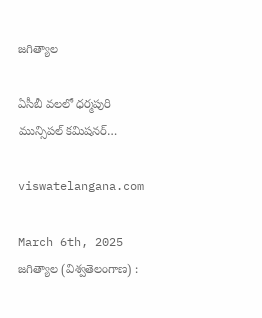జగిత్యాల

ఏసీబీ వలలో ధర్మపురి మున్సిపల్ కమిషనర్…

viswatelangana.com

March 6th, 2025
జగిత్యాల (విశ్వతెలంగాణ) :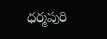ధర్మపురి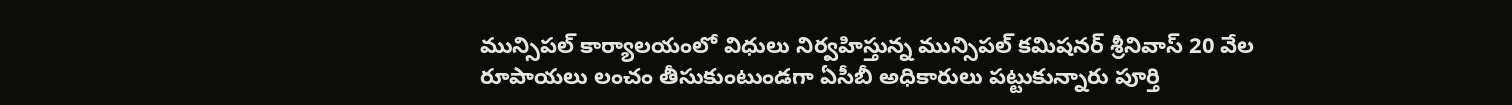మున్సిపల్ కార్యాలయంలో విధులు నిర్వహిస్తున్న మున్సిపల్ కమిషనర్ శ్రీనివాస్ 20 వేల రూపాయలు లంచం తీసుకుంటుండగా ఏసీబీ అధికారులు పట్టుకున్నారు పూర్తి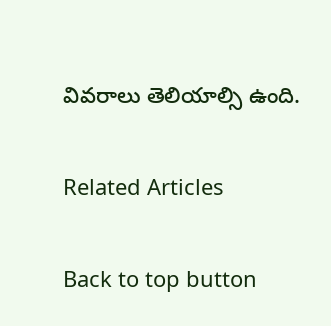వివరాలు తెలియాల్సి ఉంది.

Related Articles

Back to top button